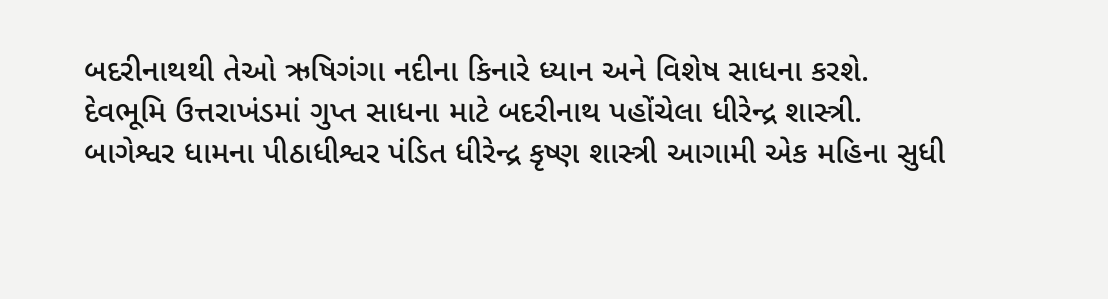બદરીનાથથી તેઓ ઋષિગંગા નદીના કિનારે ધ્યાન અને વિશેષ સાધના કરશે.
દેવભૂમિ ઉત્તરાખંડમાં ગુપ્ત સાધના માટે બદરીનાથ પહોંચેલા ધીરેન્દ્ર શાસ્ત્રી.
બાગેશ્વર ધામના પીઠાધીશ્વર પંડિત ધીરેન્દ્ર કૃષ્ણ શાસ્ત્રી આગામી એક મહિના સુધી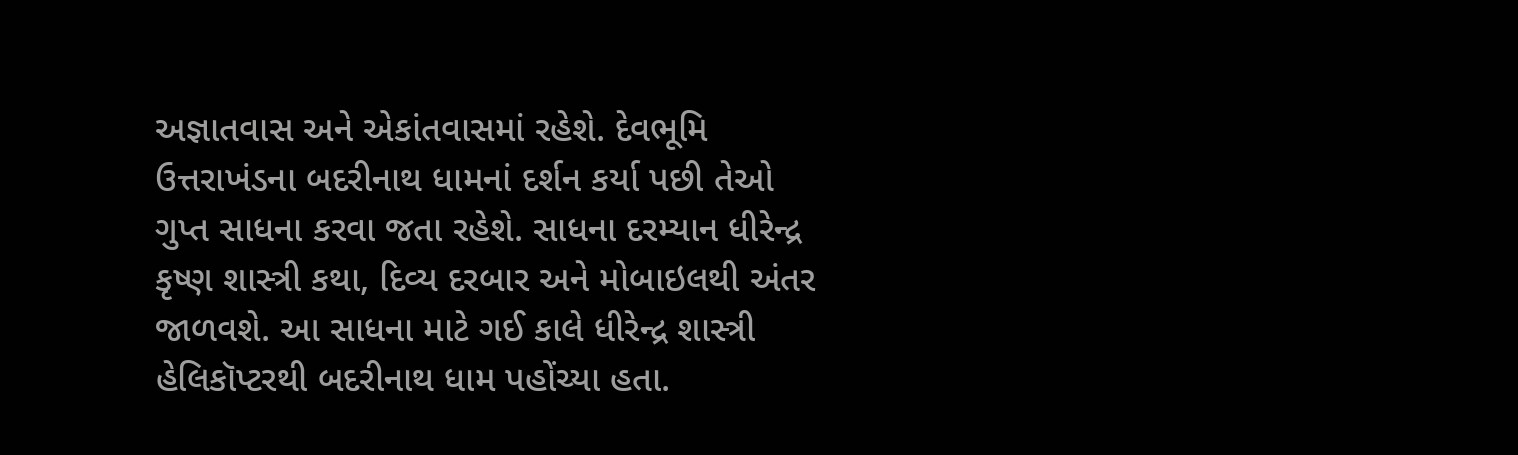અજ્ઞાતવાસ અને એકાંતવાસમાં રહેશે. દેવભૂમિ ઉત્તરાખંડના બદરીનાથ ધામનાં દર્શન કર્યા પછી તેઓ ગુપ્ત સાધના કરવા જતા રહેશે. સાધના દરમ્યાન ધીરેન્દ્ર કૃષ્ણ શાસ્ત્રી કથા, દિવ્ય દરબાર અને મોબાઇલથી અંતર જાળવશે. આ સાધના માટે ગઈ કાલે ધીરેન્દ્ર શાસ્ત્રી હેલિકૉપ્ટરથી બદરીનાથ ધામ પહોંચ્યા હતા.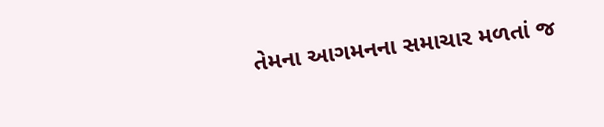તેમના આગમનના સમાચાર મળતાં જ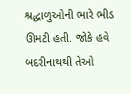શ્રદ્ધાળુઓની ભારે ભીડ ઊમટી હતી. જોકે હવે બદરીનાથથી તેઓ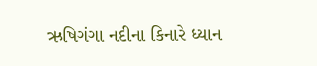ઋષિગંગા નદીના કિનારે ધ્યાન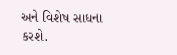અને વિશેષ સાધના કરશે.